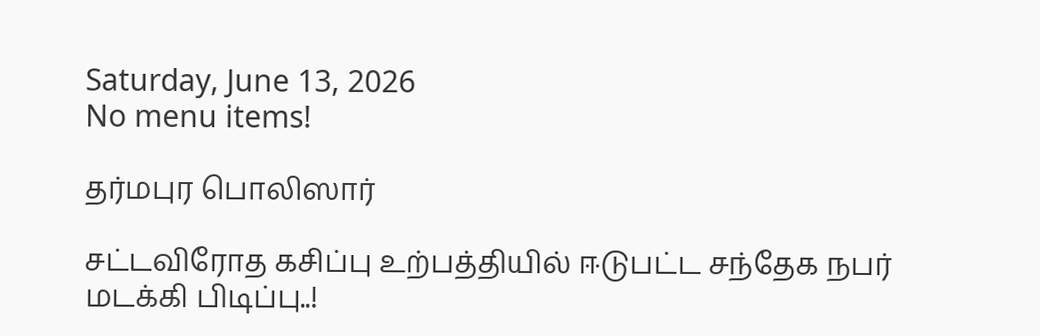Saturday, June 13, 2026
No menu items!

தர்மபுர பொலிஸார்

சட்டவிரோத கசிப்பு உற்பத்தியில் ஈடுபட்ட சந்தேக நபர் மடக்கி பிடிப்பு..!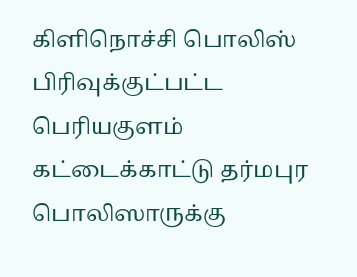கிளிநொச்சி பொலிஸ் பிரிவுக்குட்பட்ட பெரியகுளம் கட்டைக்காட்டு தர்மபுர பொலிஸாருக்கு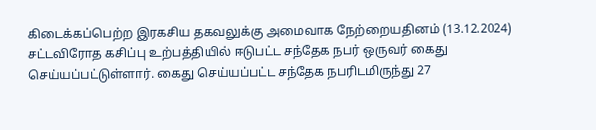கிடைக்கப்பெற்ற இரகசிய தகவலுக்கு அமைவாக நேற்றையதினம் (13.12.2024) சட்டவிரோத கசிப்பு உற்பத்தியில் ஈடுபட்ட சந்தேக நபர் ஒருவர் கைது செய்யப்பட்டுள்ளார். கைது செய்யப்பட்ட சந்தேக நபரிடமிருந்து 27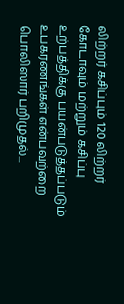லிற்றர் கசிப்பும் 120 லிற்றர் கோடாவும் மற்றும் கசிப்பு உற்பத்திக்கு பயன்படுத்தப்படும் உபகரணங்கள் என்பவற்றை பொலிஸார் பறிமுதல்...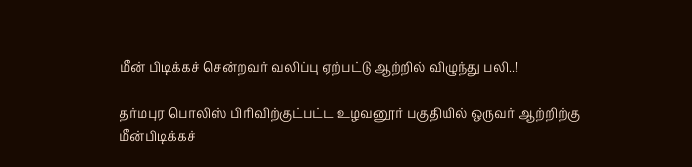மீன் பிடிக்கச் சென்றவர் வலிப்பு ஏற்பட்டு ஆற்றில் விழுந்து பலி..!

தர்மபுர பொலிஸ் பிரிவிற்குட்பட்ட உழவனூர் பகுதியில் ஒருவர் ஆற்றிற்கு மீன்பிடிக்கச்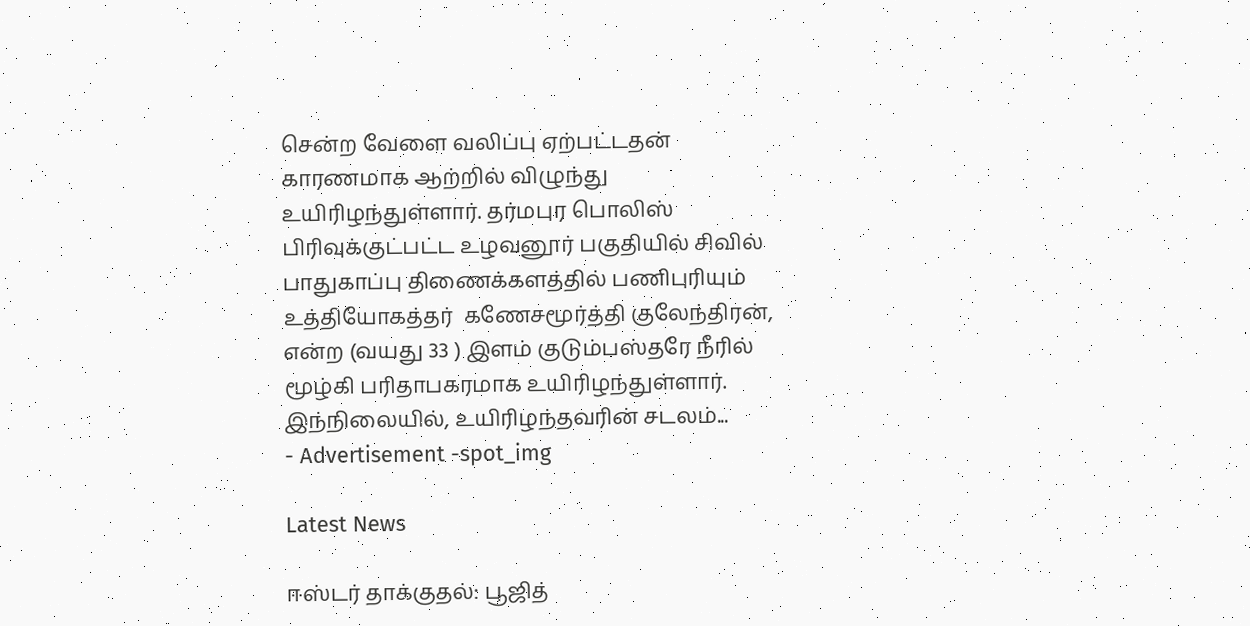சென்ற வேளை வலிப்பு ஏற்பட்டதன் காரணமாக ஆற்றில் விழுந்து உயிரிழந்துள்ளார். தர்மபுர பொலிஸ் பிரிவுக்குட்பட்ட உழவனூர் பகுதியில் சிவில் பாதுகாப்பு திணைக்களத்தில் பணிபுரியும் உத்தியோகத்தர்  கணேசமூர்த்தி குலேந்திரன், என்ற (வயது 33 ) இளம் குடும்பஸ்தரே நீரில் மூழ்கி பரிதாபகரமாக உயிரிழந்துள்ளார். இந்நிலையில், உயிரிழந்தவரின் சடலம்...
- Advertisement -spot_img

Latest News

ஈஸ்டர் தாக்குதல்: பூஜித்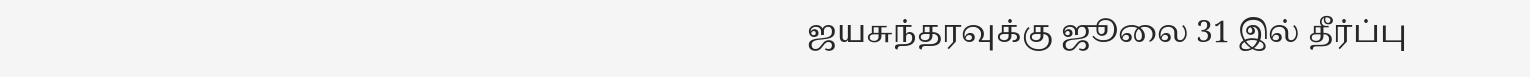ஜயசுந்தரவுக்கு ஜூலை 31 இல் தீர்ப்பு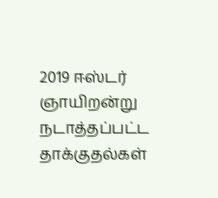2019 ஈஸ்டர் ஞாயிறன்று நடாத்தப்பட்ட தாக்குதல்கள்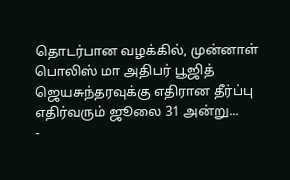தொடர்பான வழக்கில், முன்னாள் பொலிஸ் மா அதிபர் பூஜித் ஜெயசுந்தரவுக்கு எதிரான தீர்ப்பு எதிர்வரும் ஜூலை 31 அன்று...
-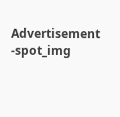Advertisement -spot_img